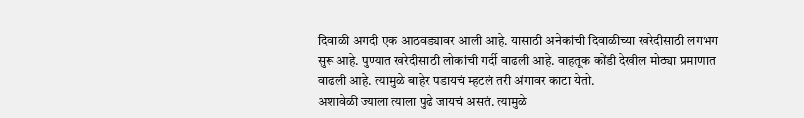दिवाळी अगदी एक आठवड्यावर आली आहे. यासाठी अनेकांची दिवाळीच्या खरेदीसाठी लगभग सुरू आहे. पुण्यात खरेदीसाठी लोकांची गर्दी वाढली आहे. वाहतूक कोंडी देखील मोठ्या प्रमाणात वाढली आहे. त्यामुळे बाहेर पडायचं म्हटलं तरी अंगावर काटा येतो.
अशावेळी ज्याला त्याला पुढे जायचं असतं. त्यामुळे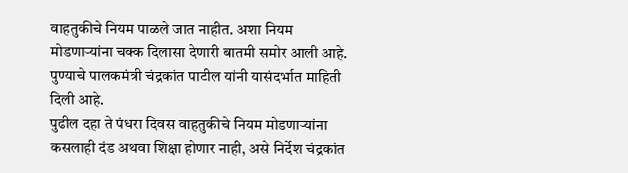वाहतुकीचे नियम पाळले जात नाहीत. अशा नियम मोडणाऱ्यांना चक्क दिलासा देणारी बातमी समोर आली आहे. पुण्याचे पालकमंत्री चंद्रकांत पाटील यांनी यासंदर्भात माहिती दिली आहे.
पुढील दहा ते पंधरा दिवस वाहतुकीचे नियम मोडणाऱ्यांना कसलाही दंड अथवा शिक्षा होणार नाही, असे निर्देश चंद्रकांत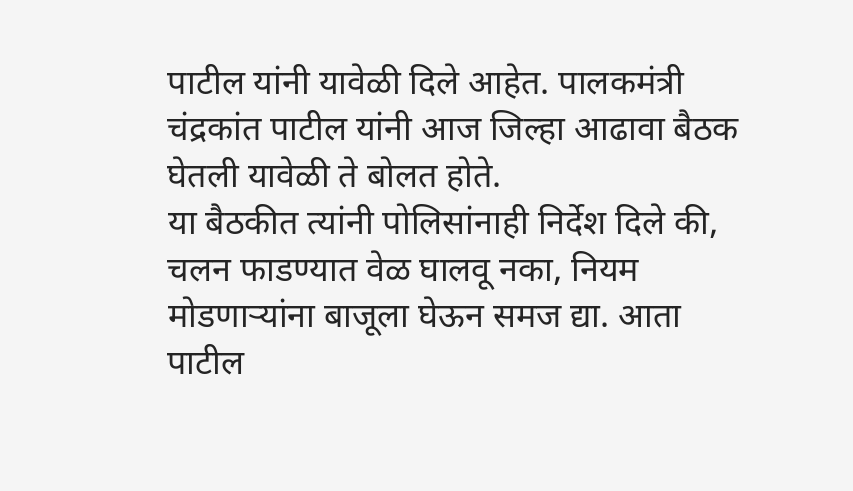पाटील यांनी यावेळी दिले आहेत. पालकमंत्री चंद्रकांत पाटील यांनी आज जिल्हा आढावा बैठक घेतली यावेळी ते बोलत होते.
या बैठकीत त्यांनी पोलिसांनाही निर्देश दिले की, चलन फाडण्यात वेळ घालवू नका, नियम मोडणाऱ्यांना बाजूला घेऊन समज द्या. आता पाटील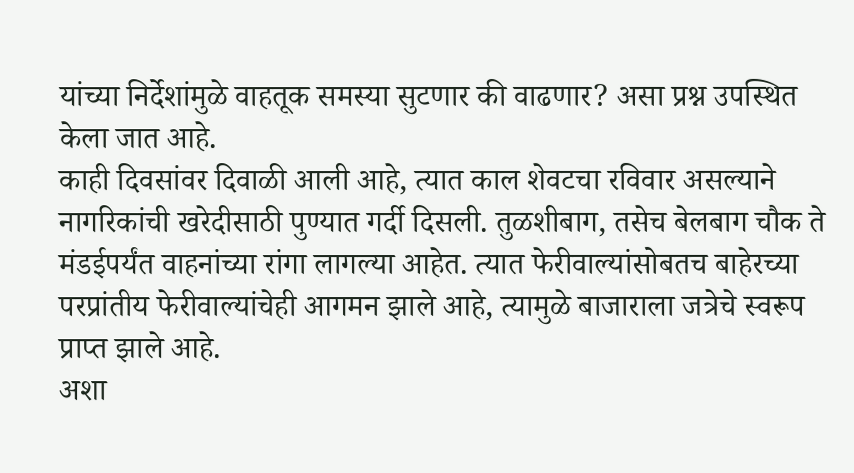यांच्या निर्देशांमुळे वाहतूक समस्या सुटणार की वाढणार? असा प्रश्न उपस्थित केला जात आहे.
काही दिवसांवर दिवाळी आली आहे, त्यात काल शेवटचा रविवार असल्याने नागरिकांची खरेदीसाठी पुण्यात गर्दी दिसली. तुळशीबाग, तसेच बेलबाग चौक ते मंडईपर्यंत वाहनांच्या रांगा लागल्या आहेत. त्यात फेरीवाल्यांसोबतच बाहेरच्या परप्रांतीय फेरीवाल्यांचेही आगमन झाले आहे, त्यामुळे बाजाराला जत्रेचे स्वरूप प्राप्त झाले आहे.
अशा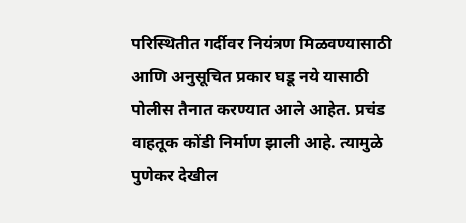परिस्थितीत गर्दीवर नियंत्रण मिळवण्यासाठी आणि अनुसूचित प्रकार घडू नये यासाठी पोलीस तैनात करण्यात आले आहेत. प्रचंड वाहतूक कोंडी निर्माण झाली आहे. त्यामुळे पुणेकर देखील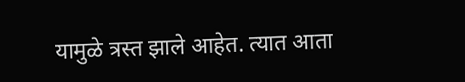यामुळे त्रस्त झाले आहेत. त्यात आता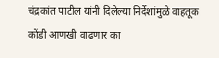चंद्रकांत पाटील यांनी दिलेल्या निर्देशांमुळे वाहतूक कोंडी आणखी वाढणार का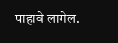पाहावे लागेल.